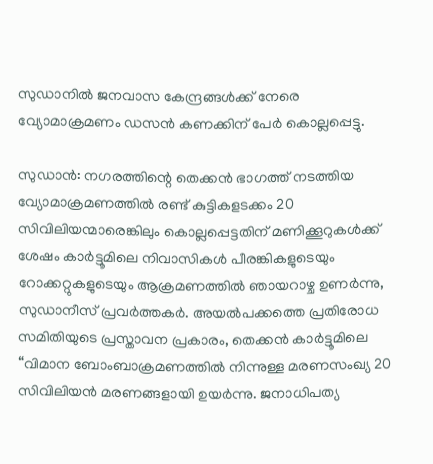സുഡാനിൽ ജനവാസ കേന്ദ്രങ്ങൾക്ക് നേരെ വ്യോമാക്രമണം ഡസൻ കണക്കിന് പേർ കൊല്ലപ്പെട്ടു.

സുഡാൻ: നഗരത്തിന്റെ തെക്കൻ ഭാഗത്ത് നടത്തിയ വ്യോമാക്രമണത്തിൽ രണ്ട് കുട്ടികളടക്കം 20 സിവിലിയന്മാരെങ്കിലും കൊല്ലപ്പെട്ടതിന് മണിക്കൂറുകൾക്ക് ശേഷം കാർട്ടൂമിലെ നിവാസികൾ പീരങ്കികളുടെയും റോക്കറ്റുകളുടെയും ആക്രമണത്തിൽ ഞായറാഴ്ച ഉണർന്നു, സുഡാനീസ് പ്രവർത്തകർ. അയൽപക്കത്തെ പ്രതിരോധ സമിതിയുടെ പ്രസ്താവന പ്രകാരം, തെക്കൻ കാർട്ടൂമിലെ “വിമാന ബോംബാക്രമണത്തിൽ നിന്നുള്ള മരണസംഖ്യ 20 സിവിലിയൻ മരണങ്ങളായി ഉയർന്നു. ജനാധിപത്യ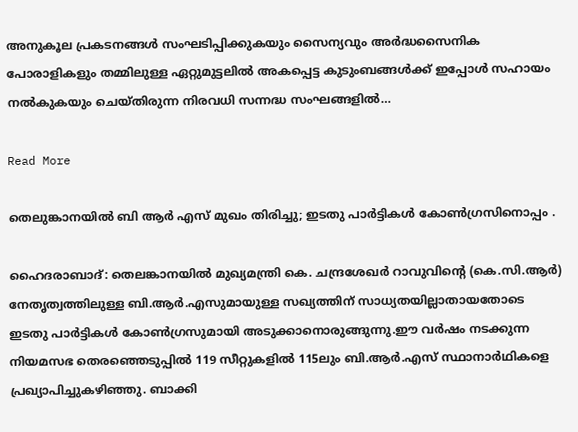അനുകൂല പ്രകടനങ്ങൾ സംഘടിപ്പിക്കുകയും സൈന്യവും അർദ്ധസൈനിക പോരാളികളും തമ്മിലുള്ള ഏറ്റുമുട്ടലിൽ അകപ്പെട്ട കുടുംബങ്ങൾക്ക് ഇപ്പോൾ സഹായം നൽകുകയും ചെയ്തിരുന്ന നിരവധി സന്നദ്ധ സംഘങ്ങളിൽ…

Read More

തെലുങ്കാനയിൽ ബി ആർ എസ് മുഖം തിരിച്ചു; ഇടതു പാർട്ടികൾ കോൺഗ്രസിനൊപ്പം .

ഹൈദരാബാദ്: തെലങ്കാനയില്‍ മുഖ്യമന്ത്രി കെ. ചന്ദ്രശേഖര്‍ റാവുവിന്റെ (കെ.സി.ആര്‍) നേതൃത്വത്തിലുള്ള ബി.ആര്‍.എസുമായുള്ള സഖ്യത്തിന് സാധ്യതയില്ലാതായതോടെ ഇടതു പാര്‍ട്ടികള്‍ കോണ്‍ഗ്രസുമായി അടുക്കാനൊരുങ്ങുന്നു.ഈ വര്‍ഷം നടക്കുന്ന നിയമസഭ തെരഞ്ഞെടുപ്പില്‍ 119 സീറ്റുകളില്‍ 115ലും ബി.ആര്‍.എസ് സ്ഥാനാര്‍ഥികളെ പ്രഖ്യാപിച്ചുകഴിഞ്ഞു. ബാക്കി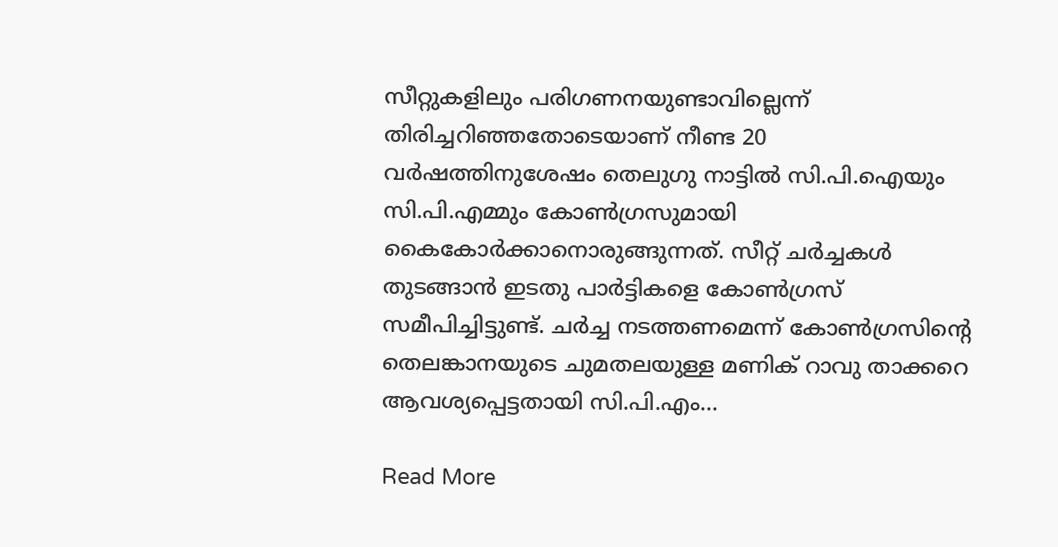സീറ്റുകളിലും പരിഗണനയുണ്ടാവില്ലെന്ന് തിരിച്ചറിഞ്ഞതോടെയാണ് നീണ്ട 20 വര്‍ഷത്തിനുശേഷം തെലുഗു നാട്ടില്‍ സി.പി.ഐയും സി.പി.എമ്മും കോണ്‍ഗ്രസുമായി കൈകോര്‍ക്കാനൊരുങ്ങുന്നത്. സീറ്റ് ചര്‍ച്ചകള്‍ തുടങ്ങാൻ ഇടതു പാര്‍ട്ടികളെ കോണ്‍ഗ്രസ് സമീപിച്ചിട്ടുണ്ട്. ചര്‍ച്ച നടത്തണമെന്ന് കോണ്‍ഗ്രസിന്റെ തെലങ്കാനയുടെ ചുമതലയുള്ള മണിക് റാവു താക്കറെ ആവശ്യപ്പെട്ടതായി സി.പി.എം…

Read More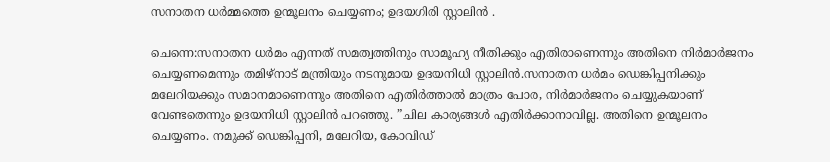സനാതന ധർമ്മത്തെ ഉന്മൂലനം ചെയ്യണം; ഉദയഗിരി സ്റ്റാലിൻ .

ചെന്നെ:സനാതന ധര്‍മം എന്നത് സമത്വത്തിനും സാമൂഹ്യ നീതിക്കും എതിരാണെന്നും അതിനെ നിര്‍മാര്‍ജനം ചെയ്യണമെന്നും തമിഴ്നാട് മന്ത്രിയും നടനുമായ ഉദയനിധി സ്റ്റാലിൻ.സനാതന ധര്‍മം ഡെങ്കിപ്പനിക്കും മലേറിയക്കും സമാനമാണെന്നും അതിനെ എതിര്‍ത്താല്‍ മാത്രം പോര, നിര്‍മാര്‍ജനം ചെയ്യുകയാണ് വേണ്ടതെന്നും ഉദയനിധി സ്റ്റാലിൻ പറഞ്ഞു. ”ചില കാര്യങ്ങള്‍ എതിര്‍ക്കാനാവില്ല. അതിനെ ഉന്മൂലനം ചെയ്യണം. നമുക്ക് ഡെങ്കിപ്പനി, മലേറിയ, കോവിഡ്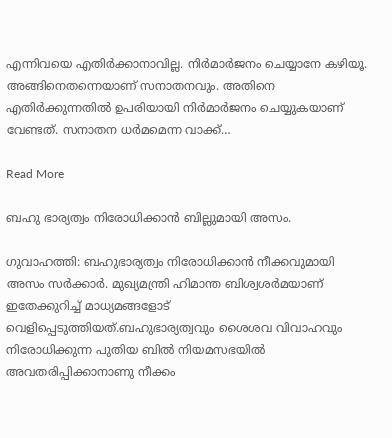എന്നിവയെ എതിര്‍ക്കാനാവില്ല. നിര്‍മാര്‍ജനം ചെയ്യാനേ കഴിയൂ. അങ്ങിനെതന്നെയാണ് സനാതനവും. അതിനെ എതിര്‍ക്കുന്നതില്‍ ഉപരിയായി നിര്‍മാര്‍ജനം ചെയ്യുകയാണ് വേണ്ടത്. സനാതന ധര്‍മമെന്ന വാക്ക്…

Read More

ബഹു ഭാര്യത്വം നിരോധിക്കാൻ ബില്ലുമായി അസം.

ഗുവാഹത്തി: ബഹുഭാര്യത്വം നിരോധിക്കാൻ നീക്കവുമായി അസം സര്‍ക്കാര്‍. മുഖ്യമന്ത്രി ഹിമാന്ത ബിശ്വശര്‍മയാണ് ഇതേക്കുറിച്ച്‌ മാധ്യമങ്ങളോട് വെളിപ്പെടുത്തിയത്.ബഹുഭാര്യത്വവും ശൈശവ വിവാഹവും നിരോധിക്കുന്ന പുതിയ ബില്‍ നിയമസഭയില്‍ അവതരിപ്പിക്കാനാണു നീക്കം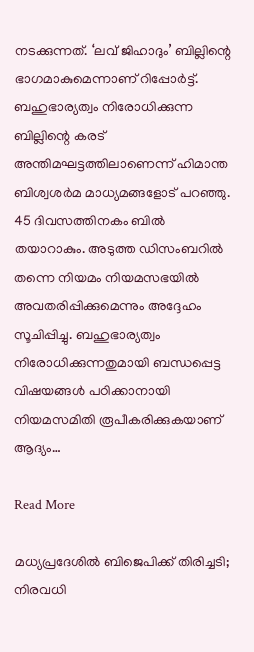നടക്കുന്നത്. ‘ലവ് ജിഹാദും’ ബില്ലിന്റെ ഭാഗമാകുമെന്നാണ് റിപ്പോര്‍ട്ട്. ബഹുഭാര്യത്വം നിരോധിക്കുന്ന ബില്ലിന്റെ കരട് അന്തിമഘട്ടത്തിലാണെന്ന് ഹിമാന്ത ബിശ്വശര്‍മ മാധ്യമങ്ങളോട് പറഞ്ഞു. 45 ദിവസത്തിനകം ബില്‍ തയാറാകും. അടുത്ത ഡിസംബറില്‍ തന്നെ നിയമം നിയമസഭയില്‍ അവതരിപ്പിക്കുമെന്നും അദ്ദേഹം സൂചിപ്പിച്ചു. ബഹുഭാര്യത്വം നിരോധിക്കുന്നതുമായി ബന്ധപ്പെട്ട വിഷയങ്ങള്‍ പഠിക്കാനായി നിയമസമിതി രൂപീകരിക്കുകയാണ് ആദ്യം…

Read More

മധ്യപ്രദേശിൽ ബിജെപിക്ക് തിരിച്ചടി; നിരവധി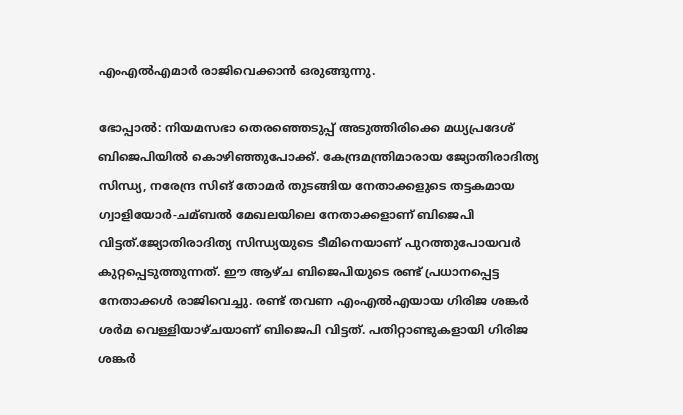എംഎൽഎമാർ രാജിവെക്കാൻ ഒരുങ്ങുന്നു.

ഭോപ്പാല്‍: നിയമസഭാ തെരഞ്ഞെടുപ്പ് അടുത്തിരിക്കെ മധ്യപ്രദേശ് ബിജെപിയില്‍ കൊഴിഞ്ഞുപോക്ക്. കേന്ദ്രമന്ത്രിമാരായ ജ്യോതിരാദിത്യ സിന്ധ്യ, നരേന്ദ്ര സിങ് തോമര്‍ തുടങ്ങിയ നേതാക്കളുടെ തട്ടകമായ ഗ്വാളിയോര്‍-ചമ്ബല്‍ മേഖലയിലെ നേതാക്കളാണ് ബിജെപി വിട്ടത്.ജ്യോതിരാദിത്യ സിന്ധ്യയുടെ ടീമിനെയാണ് പുറത്തുപോയവര്‍ കുറ്റപ്പെടുത്തുന്നത്. ഈ ആഴ്ച ബിജെപിയുടെ രണ്ട് പ്രധാനപ്പെട്ട നേതാക്കള്‍ രാജിവെച്ചു. രണ്ട് തവണ എംഎല്‍എയായ ഗിരിജ ശങ്കര്‍ ശര്‍മ വെള്ളിയാഴ്ചയാണ് ബിജെപി വിട്ടത്. പതിറ്റാണ്ടുകളായി ഗിരിജ ശങ്കര്‍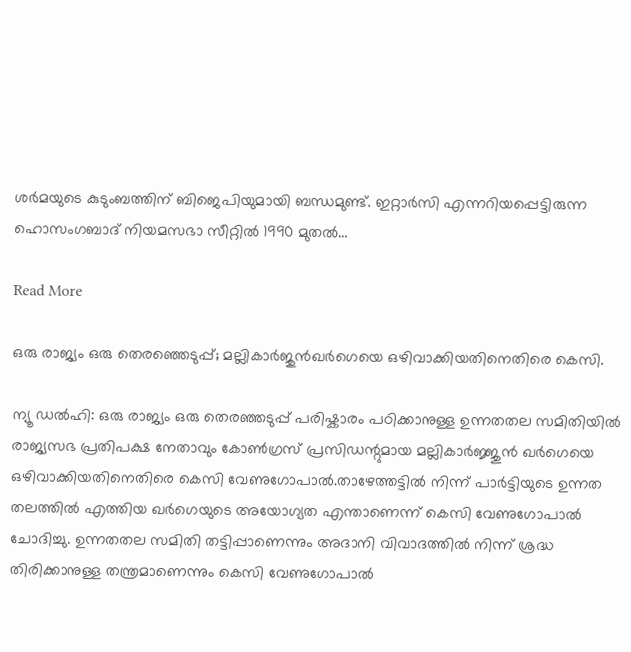ശര്‍മയുടെ കുടുംബത്തിന് ബിജെപിയുമായി ബന്ധമുണ്ട്. ഇറ്റാര്‍സി എന്നറിയപ്പെട്ടിരുന്ന ഹൊസംഗബാദ് നിയമസഭാ സീറ്റില്‍ 1990 മുതല്‍…

Read More

ഒരു രാജ്യം ഒരു തെരഞ്ഞെടുപ്പ്; മല്ലികാർജുൻഖര്‍ഗെയെ ഒഴിവാക്കിയതിനെതിരെ കെസി.

ന്യൂ ഡൽഹി: ഒരു രാജ്യം ഒരു തെരഞ്ഞടുപ്പ് പരിഷ്കാരം പഠിക്കാനുള്ള ഉന്നതതല സമിതിയില്‍ രാജ്യസഭ പ്രതിപക്ഷ നേതാവും കോണ്‍ഗ്രസ് പ്രസിഡന്റുമായ മല്ലികാര്‍ജ്ജുൻ ഖര്‍ഗെയെ ഒഴിവാക്കിയതിനെതിരെ കെസി വേണുഗോപാല്‍.താഴേത്തട്ടില്‍ നിന്ന് പാര്‍ട്ടിയുടെ ഉന്നത തലത്തില്‍ എത്തിയ ഖര്‍ഗെയുടെ അയോഗ്യത എന്താണെന്ന് കെസി വേണുഗോപാല്‍ ചോദിച്ചു. ഉന്നതതല സമിതി തട്ടിപ്പാണെന്നും അദാനി വിവാദത്തില്‍ നിന്ന് ശ്രദ്ധ തിരിക്കാനുള്ള തന്ത്രമാണെന്നും കെസി വേണുഗോപാല്‍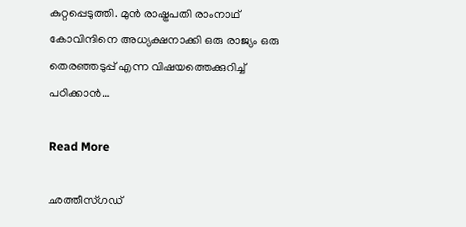കുറ്റപ്പെടുത്തി. മുൻ രാഷ്ട്രപതി രാംനാഥ് കോവിന്ദിനെ അധ്യക്ഷനാക്കി ഒരു രാജ്യം ഒരു തെരഞ്ഞടുപ്പ് എന്ന വിഷയത്തെക്കുറിച്ച്‌ പഠിക്കാൻ…

Read More

ഛത്തീസ്ഗഡ്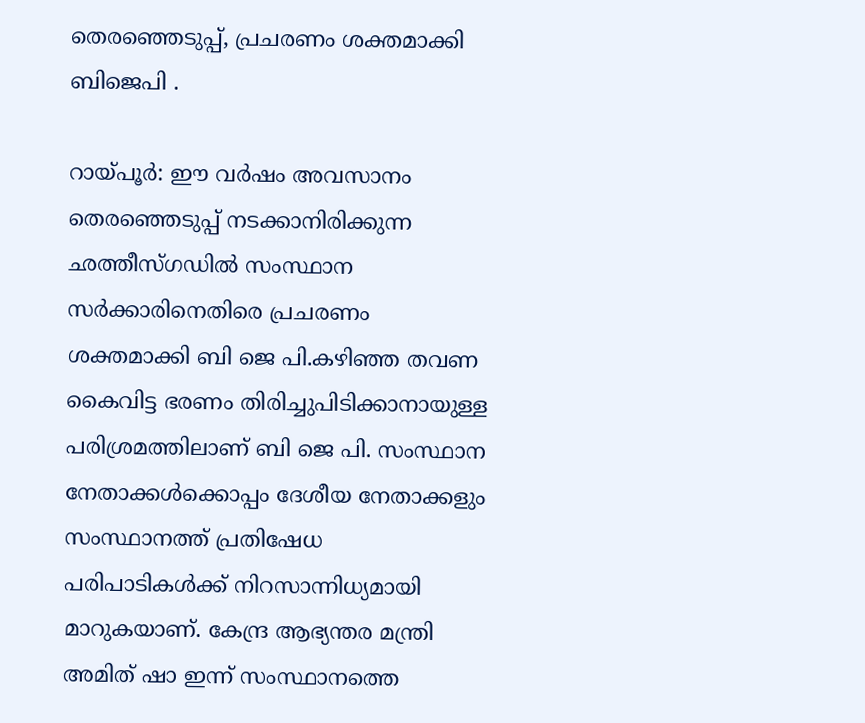തെരഞ്ഞെടുപ്പ്, പ്രചരണം ശക്തമാക്കി ബിജെപി .

റായ്പൂര്‍: ഈ വര്‍ഷം അവസാനം തെരഞ്ഞെടുപ്പ് നടക്കാനിരിക്കുന്ന ഛത്തീസ്ഗഡില്‍ സംസ്ഥാന സര്‍ക്കാരിനെതിരെ പ്രചരണം ശക്തമാക്കി ബി ജെ പി.കഴിഞ്ഞ തവണ കൈവിട്ട ഭരണം തിരിച്ചുപിടിക്കാനായുള്ള പരിശ്രമത്തിലാണ് ബി ജെ പി. സംസ്ഥാന നേതാക്കള്‍ക്കൊപ്പം ദേശീയ നേതാക്കളും സംസ്ഥാനത്ത് പ്രതിഷേധ പരിപാടികള്‍ക്ക് നിറസാന്നിധ്യമായി മാറുകയാണ്. കേന്ദ്ര ആഭ്യന്തര മന്ത്രി അമിത് ഷാ ഇന്ന് സംസ്ഥാനത്തെ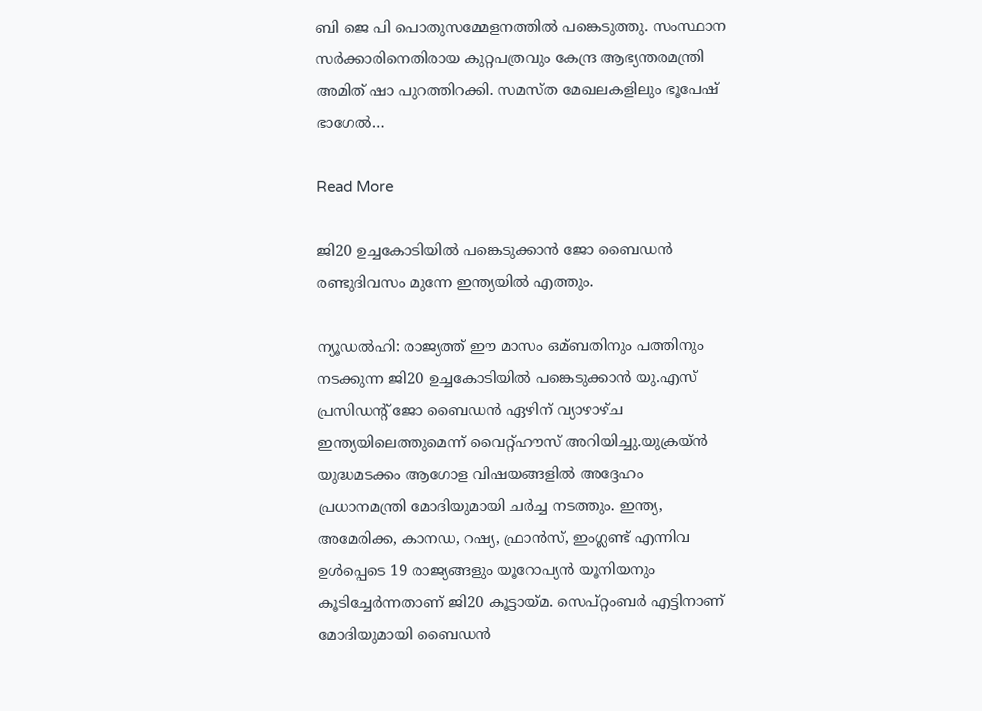ബി ജെ പി പൊതുസമ്മേളനത്തില്‍ പങ്കെടുത്തു. സംസ്ഥാന സര്‍ക്കാരിനെതിരായ കുറ്റപത്രവും കേന്ദ്ര ആഭ്യന്തരമന്ത്രി അമിത് ഷാ പുറത്തിറക്കി. സമസ്ത മേഖലകളിലും ഭൂപേഷ് ഭാഗേല്‍…

Read More

ജി20 ഉച്ചകോടിയിൽ പങ്കെടുക്കാൻ ജോ ബൈഡൻ രണ്ടുദിവസം മുന്നേ ഇന്ത്യയിൽ എത്തും.

ന്യൂഡല്‍ഹി: രാജ്യത്ത് ഈ മാസം ഒമ്ബതിനും പത്തിനും നടക്കുന്ന ജി20 ഉച്ചകോടിയില്‍ പങ്കെടുക്കാൻ യു.എസ് പ്രസിഡന്റ് ജോ ബൈഡൻ ഏഴിന് വ്യാഴാഴ്ച ഇന്ത്യയിലെത്തുമെന്ന് വൈറ്റ്ഹൗസ് അറിയിച്ചു.യുക്രയ്ൻ യുദ്ധമടക്കം ആഗോള വിഷയങ്ങളില്‍ അദ്ദേഹം പ്രധാനമന്ത്രി മോദിയുമായി ചര്‍ച്ച നടത്തും. ഇന്ത്യ, അമേരിക്ക, കാനഡ, റഷ്യ, ഫ്രാൻസ്, ഇംഗ്ലണ്ട് എന്നിവ ഉള്‍പ്പെടെ 19 രാജ്യങ്ങളും യൂറോപ്യൻ യൂനിയനും കൂടിച്ചേര്‍ന്നതാണ് ജി20 കൂട്ടായ്മ. സെപ്റ്റംബര്‍ എട്ടിനാണ് മോദിയുമായി ബൈഡൻ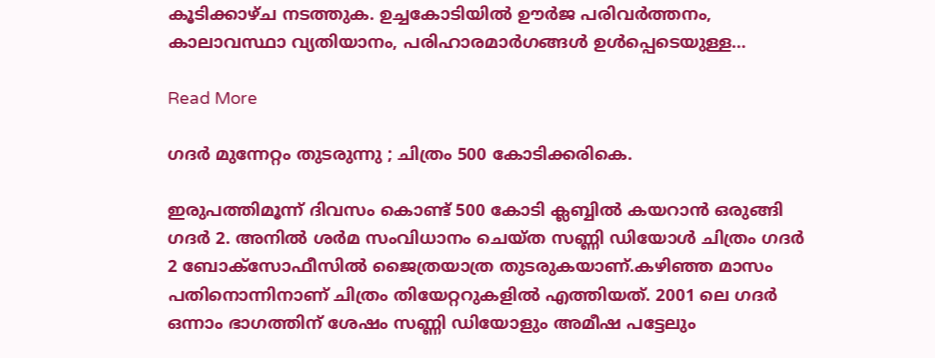കൂടിക്കാഴ്ച നടത്തുക. ഉച്ചകോടിയില്‍ ഊര്‍ജ പരിവര്‍ത്തനം, കാലാവസ്ഥാ വ്യതിയാനം, പരിഹാരമാര്‍ഗങ്ങള്‍ ഉള്‍പ്പെടെയുള്ള…

Read More

ഗദർ മുന്നേറ്റം തുടരുന്നു ; ചിത്രം 500 കോടിക്കരികെ.

ഇരുപത്തിമൂന്ന് ദിവസം കൊണ്ട് 500 കോടി ക്ലബ്ബില്‍ കയറാൻ ഒരുങ്ങി ഗദര്‍ 2. അനില്‍ ശര്‍മ സംവിധാനം ചെയ്ത സണ്ണി ഡിയോള്‍ ചിത്രം ഗദര്‍ 2 ബോക്‌സോഫീസില്‍ ജൈത്രയാത്ര തുടരുകയാണ്.കഴിഞ്ഞ മാസം പതിനൊന്നിനാണ് ചിത്രം തിയേറ്ററുകളില്‍ എത്തിയത്. 2001 ലെ ഗദര്‍ ഒന്നാം ഭാഗത്തിന് ശേഷം സണ്ണി ഡിയോളും അമീഷ പട്ടേലും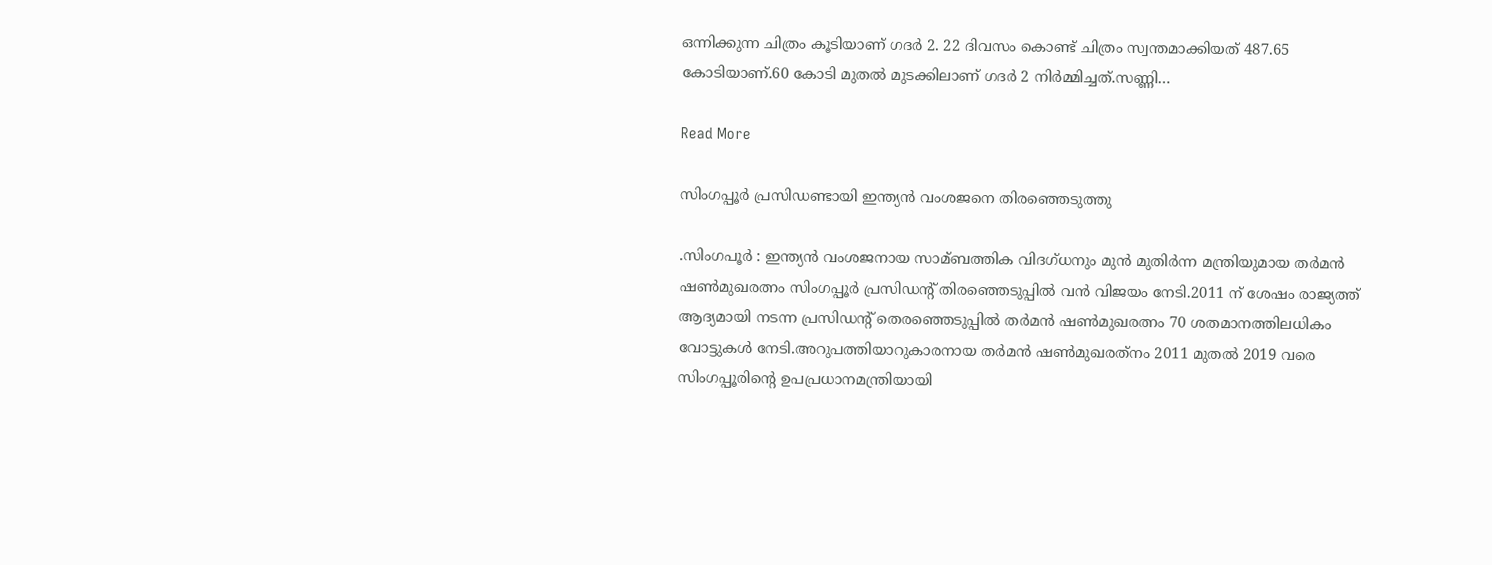ഒന്നിക്കുന്ന ചിത്രം കൂടിയാണ് ഗദര്‍ 2. 22 ദിവസം കൊണ്ട് ചിത്രം സ്വന്തമാക്കിയത് 487.65 കോടിയാണ്.60 കോടി മുതല്‍ മുടക്കിലാണ് ഗദര്‍ 2 നിര്‍മ്മിച്ചത്.സണ്ണി…

Read More

സിംഗപ്പൂർ പ്രസിഡണ്ടായി ഇന്ത്യൻ വംശജനെ തിരഞ്ഞെടുത്തു

.സിംഗപൂര്‍ : ഇന്ത്യന്‍ വംശജനായ സാമ്ബത്തിക വിദഗ്ധനും മുന്‍ മുതിര്‍ന്ന മന്ത്രിയുമായ തര്‍മന്‍ ഷണ്‍മുഖരത്നം സിംഗപ്പൂര്‍ പ്രസിഡന്റ് തിരഞ്ഞെടുപ്പില്‍ വന്‍ വിജയം നേടി.2011 ന് ശേഷം രാജ്യത്ത് ആദ്യമായി നടന്ന പ്രസിഡന്റ് തെരഞ്ഞെടുപ്പില്‍ തര്‍മന്‍ ഷണ്‍മുഖരത്നം 70 ശതമാനത്തിലധികം വോട്ടുകള്‍ നേടി.അറുപത്തിയാറുകാരനായ തര്‍മന്‍ ഷണ്‍മുഖരത്‌നം 2011 മുതല്‍ 2019 വരെ സിംഗപ്പൂരിന്റെ ഉപപ്രധാനമന്ത്രിയായി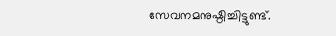സേവനമനുഷ്ഠിച്ചിട്ടുണ്ട്.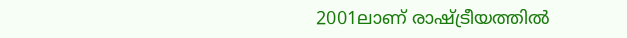2001ലാണ് രാഷ്‌ട്രീയത്തില്‍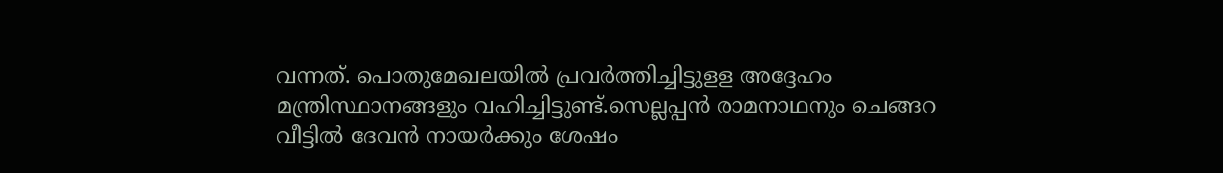വന്നത്. പൊതുമേഖലയില്‍ പ്രവര്‍ത്തിച്ചിട്ടുളള അദ്ദേഹം മന്ത്രിസ്ഥാനങ്ങളും വഹിച്ചിട്ടുണ്ട്.സെല്ലപ്പന്‍ രാമനാഥനും ചെങ്ങറ വീട്ടില്‍ ദേവന്‍ നായര്‍ക്കും ശേഷം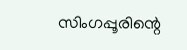സിംഗപ്പൂരിന്റെ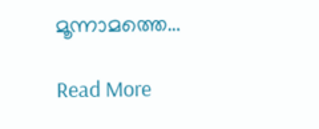മൂന്നാമത്തെ…

Read More